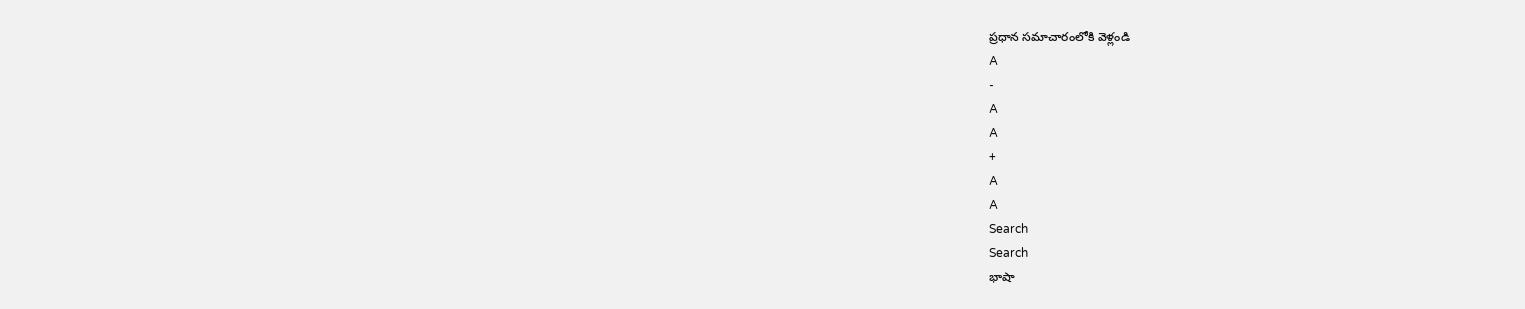ప్రధాన సమాచారంలోకి వెళ్లండి
A
-
A
A
+
A
A
Search
Search
భాషా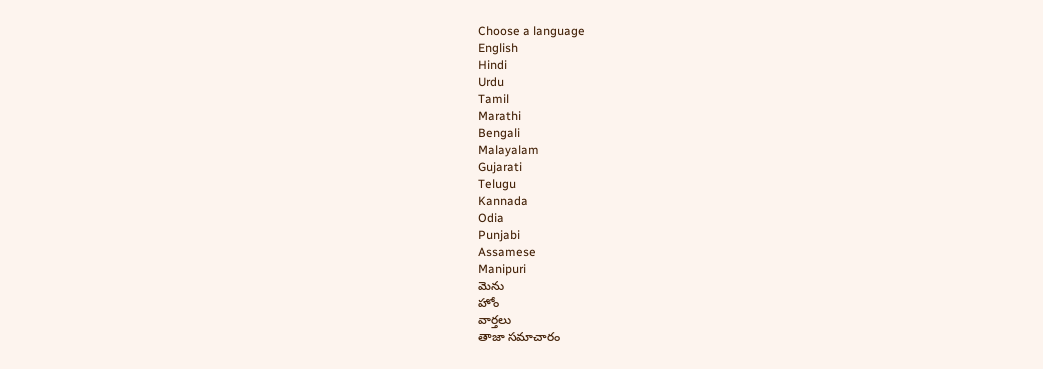Choose a language
English
Hindi
Urdu
Tamil
Marathi
Bengali
Malayalam
Gujarati
Telugu
Kannada
Odia
Punjabi
Assamese
Manipuri
మెను
హోం
వార్తలు
తాజా సమాచారం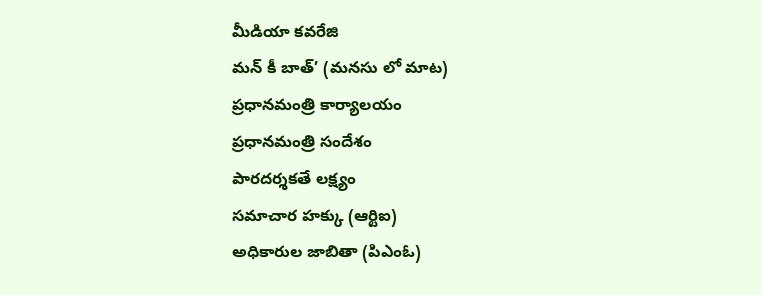మీడియా కవరేజి
మన్ కీ బాత్’ (మనసు లో మాట)
ప్రధానమంత్రి కార్యాలయం
ప్రధానమంత్రి సందేశం
పారదర్శకతే లక్ష్యం
సమాచార హక్కు (ఆర్టిఐ)
అధికారుల జాబితా (పిఎంఓ)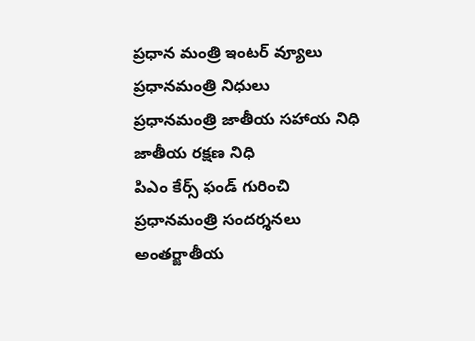ప్రధాన మంత్రి ఇంటర్ వ్యూలు
ప్రధానమంత్రి నిధులు
ప్రధానమంత్రి జాతీయ సహాయ నిధి
జాతీయ రక్షణ నిధి
పిఎం కేర్స్ ఫండ్ గురించి
ప్రధానమంత్రి సందర్శనలు
అంతర్జాతీయ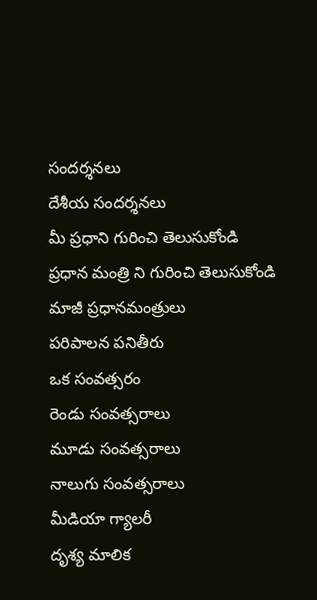సందర్శనలు
దేశీయ సందర్శనలు
మీ ప్రధాని గురించి తెలుసుకోండి
ప్రధాన మంత్రి ని గురించి తెలుసుకోండి
మాజీ ప్రధానమంత్రులు
పరిపాలన పనితీరు
ఒక సంవత్సరం
రెండు సంవత్సరాలు
మూడు సంవత్సరాలు
నాలుగు సంవత్సరాలు
మీడియా గ్యాలరీ
దృశ్య మాలిక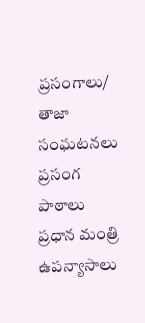ప్రసంగాలు/ తాజా సంఘటనలు
ప్రసంగ పాఠాలు
ప్రధాన మంత్రి ఉపన్యాసాలు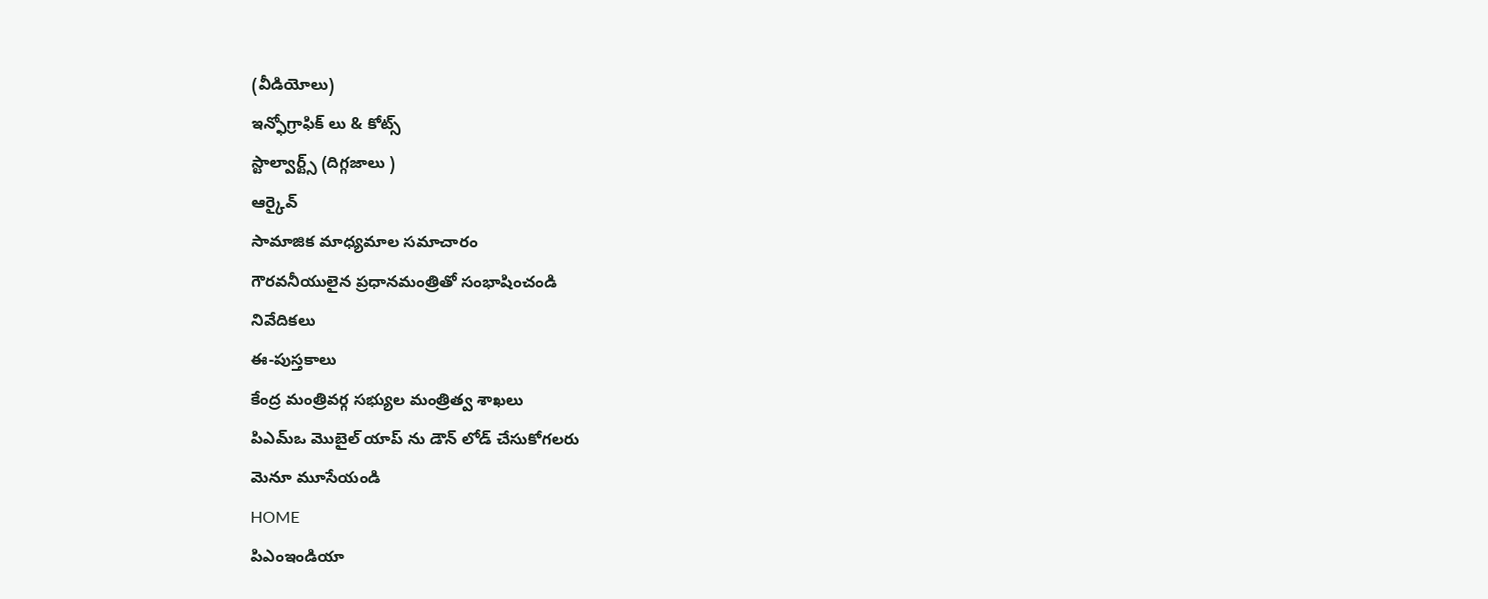(వీడియోలు)
ఇన్ఫోగ్రాఫిక్ లు & కోట్స్
స్టాల్వార్ట్స్ (దిగ్గజాలు )
ఆర్కైవ్
సామాజిక మాధ్యమాల సమాచారం
గౌరవనీయులైన ప్రధానమంత్రితో సంభాషించండి
నివేదికలు
ఈ-పుస్తకాలు
కేంద్ర మంత్రివర్గ సభ్యుల మంత్రిత్వ శాఖలు
పిఎమ్ఒ మొబైల్ యాప్ ను డౌన్ లోడ్ చేసుకోగలరు
మెనూ మూసేయండి
HOME
పిఎంఇండియా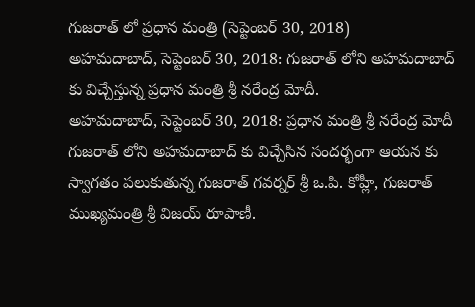గుజరాత్ లో ప్రధాన మంత్రి (సెప్టెంబర్ 30, 2018)
అహమదాబాద్, సెప్టెంబర్ 30, 2018: గుజరాత్ లోని అహమదాబాద్ కు విచ్చేస్తున్న ప్రధాన మంత్రి శ్రీ నరేంద్ర మోదీ.
అహమదాబాద్, సెప్టెంబర్ 30, 2018: ప్రధాన మంత్రి శ్రీ నరేంద్ర మోదీ గుజరాత్ లోని అహమదాబాద్ కు విచ్చేసిన సందర్భంగా ఆయన కు స్వాగతం పలుకుతున్న గుజరాత్ గవర్నర్ శ్రీ ఒ.పి. కోహ్లీ, గుజరాత్ ముఖ్యమంత్రి శ్రీ విజయ్ రూపాణీ.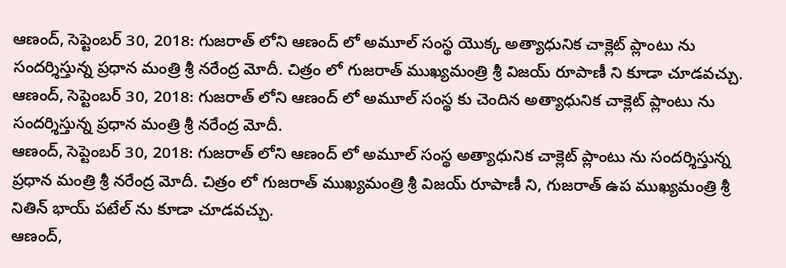ఆణంద్, సెప్టెంబర్ 30, 2018: గుజరాత్ లోని ఆణంద్ లో అమూల్ సంస్థ యొక్క అత్యాధునిక చాక్లెట్ ప్లాంటు ను సందర్శిస్తున్న ప్రధాన మంత్రి శ్రీ నరేంద్ర మోదీ. చిత్రం లో గుజరాత్ ముఖ్యమంత్రి శ్రీ విజయ్ రూపాణీ ని కూడా చూడవచ్చు.
ఆణంద్, సెప్టెంబర్ 30, 2018: గుజరాత్ లోని ఆణంద్ లో అమూల్ సంస్థ కు చెందిన అత్యాధునిక చాక్లెట్ ప్లాంటు ను సందర్శిస్తున్న ప్రధాన మంత్రి శ్రీ నరేంద్ర మోదీ.
ఆణంద్, సెప్టెంబర్ 30, 2018: గుజరాత్ లోని ఆణంద్ లో అమూల్ సంస్థ అత్యాధునిక చాక్లెట్ ప్లాంటు ను సందర్శిస్తున్న ప్రధాన మంత్రి శ్రీ నరేంద్ర మోదీ. చిత్రం లో గుజరాత్ ముఖ్యమంత్రి శ్రీ విజయ్ రూపాణీ ని, గుజరాత్ ఉప ముఖ్యమంత్రి శ్రీ నితిన్ భాయ్ పటేల్ ను కూడా చూడవచ్చు.
ఆణంద్,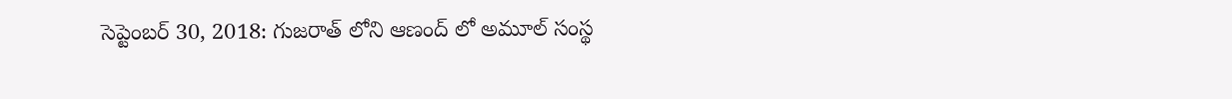సెప్టెంబర్ 30, 2018: గుజరాత్ లోని ఆణంద్ లో అమూల్ సంస్థ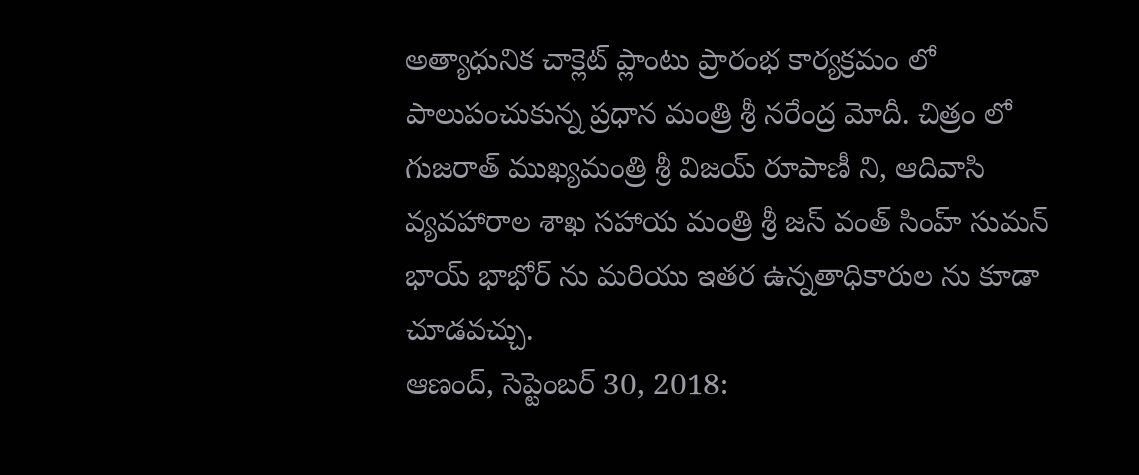అత్యాధునిక చాక్లెట్ ప్లాంటు ప్రారంభ కార్యక్రమం లో పాలుపంచుకున్న ప్రధాన మంత్రి శ్రీ నరేంద్ర మోదీ. చిత్రం లో గుజరాత్ ముఖ్యమంత్రి శ్రీ విజయ్ రూపాణీ ని, ఆదివాసి వ్యవహారాల శాఖ సహాయ మంత్రి శ్రీ జస్ వంత్ సింహ్ సుమన్ భాయ్ భాభోర్ ను మరియు ఇతర ఉన్నతాధికారుల ను కూడా చూడవచ్చు.
ఆణంద్, సెప్టెంబర్ 30, 2018: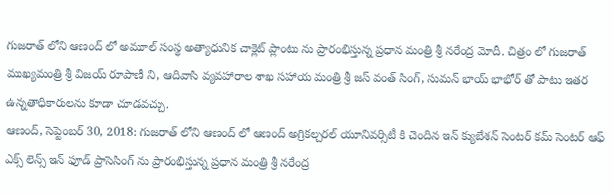గుజరాత్ లోని ఆణంద్ లో అమూల్ సంస్థ అత్యాధునిక చాక్లెట్ ప్లాంటు ను ప్రారంభిస్తున్న ప్రధాన మంత్రి శ్రీ నరేంద్ర మోదీ. చిత్రం లో గుజరాత్ ముఖ్యమంత్రి శ్రీ విజయ్ రూపాణీ ని, ఆదివాసి వ్యవహారాల శాఖ సహాయ మంత్రి శ్రీ జస్ వంత్ సింగ్, సుమన్ భాయ్ భాభోర్ తో పాటు ఇతర ఉన్నతాధికారులను కూడా చూడవచ్చు.
ఆణంద్, సెప్టెంబర్ 30, 2018: గుజరాత్ లోని ఆణంద్ లో ఆణంద్ అగ్రికల్చరల్ యూనివర్సిటీ కి చెందిన ఇన్ క్యుబేశన్ సెంటర్ కమ్ సెంటర్ ఆఫ్ ఎక్స్ లెన్స్ ఇన్ ఫూడ్ ప్రాసెసింగ్ ను ప్రారంభిస్తున్న ప్రధాన మంత్రి శ్రీ నరేంద్ర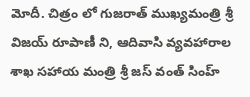మోదీ. చిత్రం లో గుజరాత్ ముఖ్యమంత్రి శ్రీ విజయ్ రూపాణీ ని, ఆదివాసి వ్యవహారాల శాఖ సహాయ మంత్రి శ్రీ జస్ వంత్ సింహ్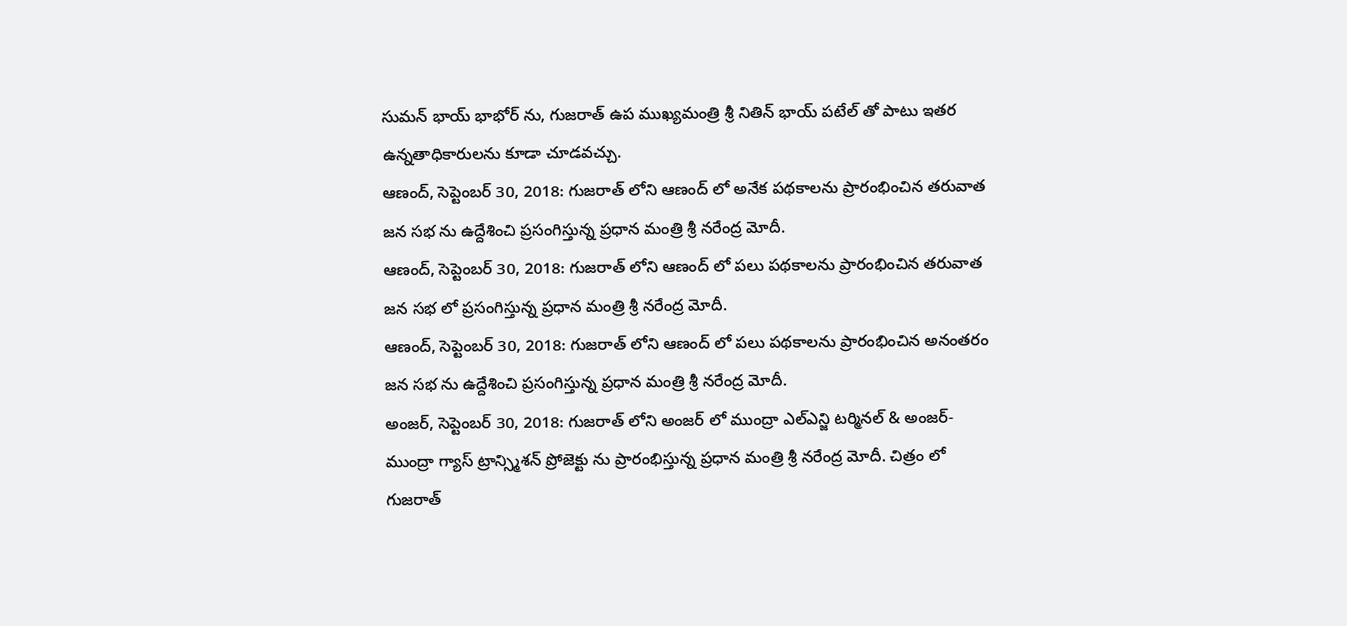సుమన్ భాయ్ భాభోర్ ను, గుజరాత్ ఉప ముఖ్యమంత్రి శ్రీ నితిన్ భాయ్ పటేల్ తో పాటు ఇతర ఉన్నతాధికారులను కూడా చూడవచ్చు.
ఆణంద్, సెప్టెంబర్ 30, 2018: గుజరాత్ లోని ఆణంద్ లో అనేక పథకాలను ప్రారంభించిన తరువాత జన సభ ను ఉద్దేశించి ప్రసంగిస్తున్న ప్రధాన మంత్రి శ్రీ నరేంద్ర మోదీ.
ఆణంద్, సెప్టెంబర్ 30, 2018: గుజరాత్ లోని ఆణంద్ లో పలు పథకాలను ప్రారంభించిన తరువాత జన సభ లో ప్రసంగిస్తున్న ప్రధాన మంత్రి శ్రీ నరేంద్ర మోదీ.
ఆణంద్, సెప్టెంబర్ 30, 2018: గుజరాత్ లోని ఆణంద్ లో పలు పథకాలను ప్రారంభించిన అనంతరం జన సభ ను ఉద్దేశించి ప్రసంగిస్తున్న ప్రధాన మంత్రి శ్రీ నరేంద్ర మోదీ.
అంజర్, సెప్టెంబర్ 30, 2018: గుజరాత్ లోని అంజర్ లో ముంద్రా ఎల్ఎన్జి టర్మినల్ & అంజర్- ముంద్రా గ్యాస్ ట్రాన్స్మిశన్ ప్రోజెక్టు ను ప్రారంభిస్తున్న ప్రధాన మంత్రి శ్రీ నరేంద్ర మోదీ. చిత్రం లో గుజరాత్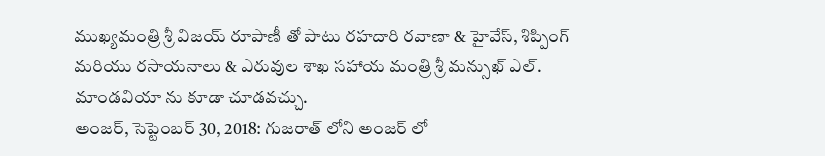ముఖ్యమంత్రి శ్రీ విజయ్ రూపాణీ తో పాటు రహదారి రవాణా & హైవేస్, శిప్పింగ్ మరియు రసాయనాలు & ఎరువుల శాఖ సహాయ మంత్రి శ్రీ మన్సుఖ్ ఎల్. మాండవియా ను కూడా చూడవచ్చు.
అంజర్, సెప్టెంబర్ 30, 2018: గుజరాత్ లోని అంజర్ లో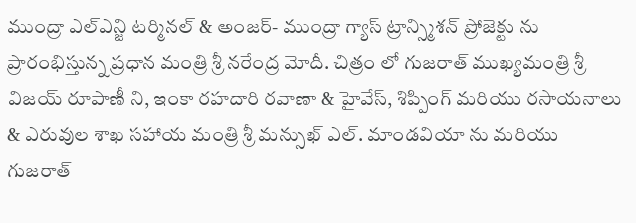ముంద్రా ఎల్ఎన్జి టర్మినల్ & అంజర్- ముంద్రా గ్యాస్ ట్రాన్స్మిశన్ ప్రోజెక్టు ను ప్రారంభిస్తున్న ప్రధాన మంత్రి శ్రీ నరేంద్ర మోదీ. చిత్రం లో గుజరాత్ ముఖ్యమంత్రి శ్రీ విజయ్ రూపాణీ ని, ఇంకా రహదారి రవాణా & హైవేస్, శిప్పింగ్ మరియు రసాయనాలు & ఎరువుల శాఖ సహాయ మంత్రి శ్రీ మన్సుఖ్ ఎల్. మాండవియా ను మరియు గుజరాత్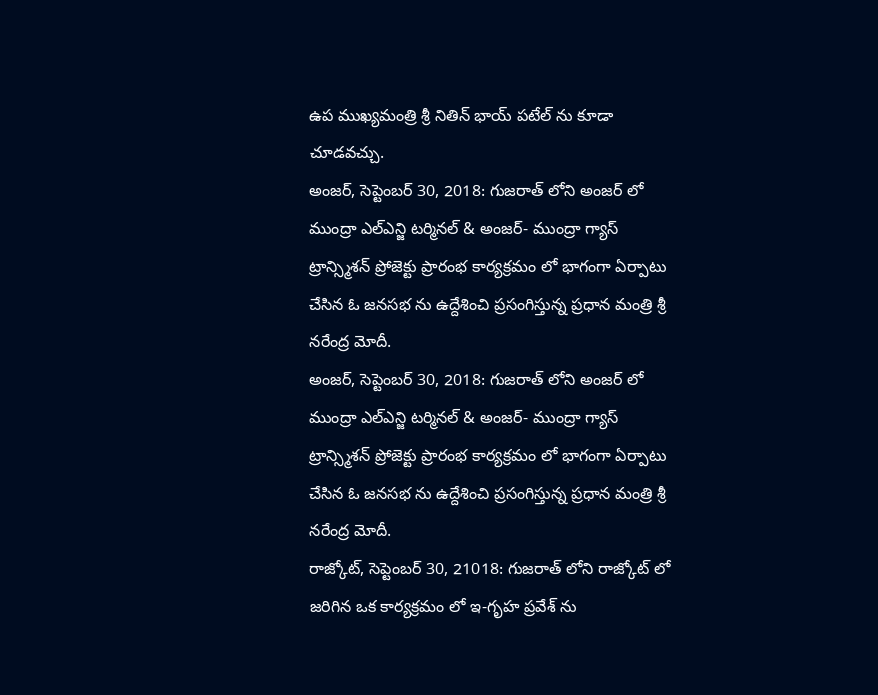ఉప ముఖ్యమంత్రి శ్రీ నితిన్ భాయ్ పటేల్ ను కూడా చూడవచ్చు.
అంజర్, సెప్టెంబర్ 30, 2018: గుజరాత్ లోని అంజర్ లో ముంద్రా ఎల్ఎన్జి టర్మినల్ & అంజర్- ముంద్రా గ్యాస్ ట్రాన్స్మిశన్ ప్రోజెక్టు ప్రారంభ కార్యక్రమం లో భాగంగా ఏర్పాటు చేసిన ఓ జనసభ ను ఉద్దేశించి ప్రసంగిస్తున్న ప్రధాన మంత్రి శ్రీ నరేంద్ర మోదీ.
అంజర్, సెప్టెంబర్ 30, 2018: గుజరాత్ లోని అంజర్ లో ముంద్రా ఎల్ఎన్జి టర్మినల్ & అంజర్- ముంద్రా గ్యాస్ ట్రాన్స్మిశన్ ప్రోజెక్టు ప్రారంభ కార్యక్రమం లో భాగంగా ఏర్పాటు చేసిన ఓ జనసభ ను ఉద్దేశించి ప్రసంగిస్తున్న ప్రధాన మంత్రి శ్రీ నరేంద్ర మోదీ.
రాజ్కోట్, సెప్టెంబర్ 30, 21018: గుజరాత్ లోని రాజ్కోట్ లో జరిగిన ఒక కార్యక్రమం లో ఇ-గృహ ప్రవేశ్ ను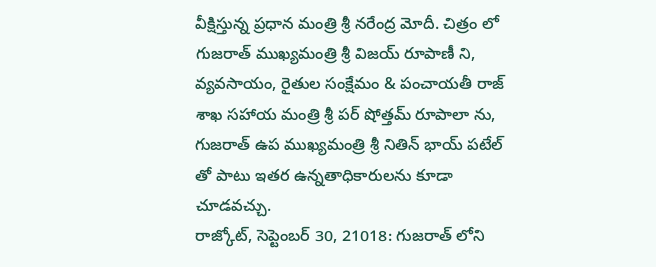వీక్షిస్తున్న ప్రధాన మంత్రి శ్రీ నరేంద్ర మోదీ. చిత్రం లో గుజరాత్ ముఖ్యమంత్రి శ్రీ విజయ్ రూపాణీ ని, వ్యవసాయం, రైతుల సంక్షేమం & పంచాయతీ రాజ్ శాఖ సహాయ మంత్రి శ్రీ పర్ షోత్తమ్ రూపాలా ను, గుజరాత్ ఉప ముఖ్యమంత్రి శ్రీ నితిన్ భాయ్ పటేల్ తో పాటు ఇతర ఉన్నతాధికారులను కూడా చూడవచ్చు.
రాజ్కోట్, సెప్టెంబర్ 30, 21018: గుజరాత్ లోని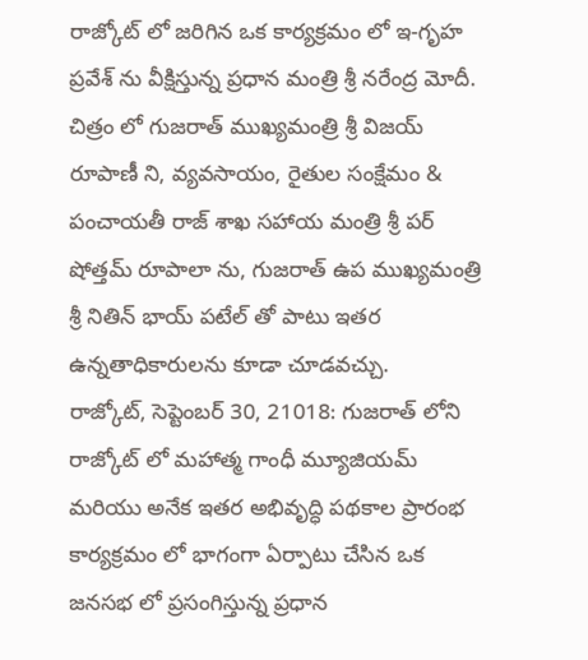రాజ్కోట్ లో జరిగిన ఒక కార్యక్రమం లో ఇ-గృహ ప్రవేశ్ ను వీక్షిస్తున్న ప్రధాన మంత్రి శ్రీ నరేంద్ర మోదీ. చిత్రం లో గుజరాత్ ముఖ్యమంత్రి శ్రీ విజయ్ రూపాణీ ని, వ్యవసాయం, రైతుల సంక్షేమం & పంచాయతీ రాజ్ శాఖ సహాయ మంత్రి శ్రీ పర్ షోత్తమ్ రూపాలా ను, గుజరాత్ ఉప ముఖ్యమంత్రి శ్రీ నితిన్ భాయ్ పటేల్ తో పాటు ఇతర ఉన్నతాధికారులను కూడా చూడవచ్చు.
రాజ్కోట్, సెప్టెంబర్ 30, 21018: గుజరాత్ లోని రాజ్కోట్ లో మహాత్మ గాంధీ మ్యూజియమ్ మరియు అనేక ఇతర అభివృద్ధి పథకాల ప్రారంభ కార్యక్రమం లో భాగంగా ఏర్పాటు చేసిన ఒక జనసభ లో ప్రసంగిస్తున్న ప్రధాన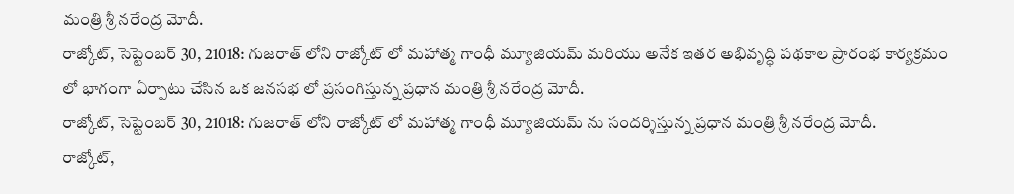మంత్రి శ్రీ నరేంద్ర మోదీ.
రాజ్కోట్, సెప్టెంబర్ 30, 21018: గుజరాత్ లోని రాజ్కోట్ లో మహాత్మ గాంధీ మ్యూజియమ్ మరియు అనేక ఇతర అభివృద్ధి పథకాల ప్రారంభ కార్యక్రమం లో భాగంగా ఏర్పాటు చేసిన ఒక జనసభ లో ప్రసంగిస్తున్న ప్రధాన మంత్రి శ్రీ నరేంద్ర మోదీ.
రాజ్కోట్, సెప్టెంబర్ 30, 21018: గుజరాత్ లోని రాజ్కోట్ లో మహాత్మ గాంధీ మ్యూజియమ్ ను సందర్శిస్తున్న ప్రధాన మంత్రి శ్రీ నరేంద్ర మోదీ.
రాజ్కోట్,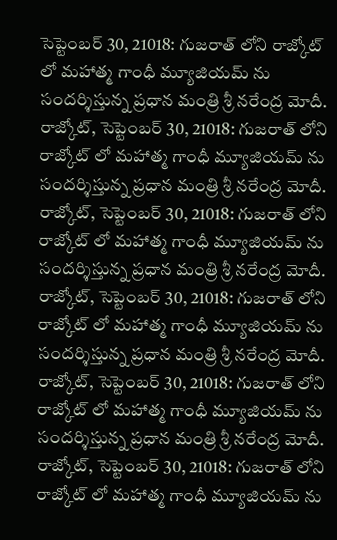సెప్టెంబర్ 30, 21018: గుజరాత్ లోని రాజ్కోట్ లో మహాత్మ గాంధీ మ్యూజియమ్ ను సందర్శిస్తున్న ప్రధాన మంత్రి శ్రీ నరేంద్ర మోదీ.
రాజ్కోట్, సెప్టెంబర్ 30, 21018: గుజరాత్ లోని రాజ్కోట్ లో మహాత్మ గాంధీ మ్యూజియమ్ ను సందర్శిస్తున్న ప్రధాన మంత్రి శ్రీ నరేంద్ర మోదీ.
రాజ్కోట్, సెప్టెంబర్ 30, 21018: గుజరాత్ లోని రాజ్కోట్ లో మహాత్మ గాంధీ మ్యూజియమ్ ను సందర్శిస్తున్న ప్రధాన మంత్రి శ్రీ నరేంద్ర మోదీ.
రాజ్కోట్, సెప్టెంబర్ 30, 21018: గుజరాత్ లోని రాజ్కోట్ లో మహాత్మ గాంధీ మ్యూజియమ్ ను సందర్శిస్తున్న ప్రధాన మంత్రి శ్రీ నరేంద్ర మోదీ.
రాజ్కోట్, సెప్టెంబర్ 30, 21018: గుజరాత్ లోని రాజ్కోట్ లో మహాత్మ గాంధీ మ్యూజియమ్ ను సందర్శిస్తున్న ప్రధాన మంత్రి శ్రీ నరేంద్ర మోదీ.
రాజ్కోట్, సెప్టెంబర్ 30, 21018: గుజరాత్ లోని రాజ్కోట్ లో మహాత్మ గాంధీ మ్యూజియమ్ ను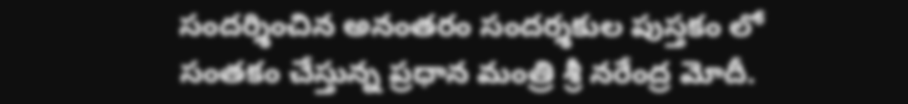సందర్శించిన అనంతరం సందర్శకుల పుస్తకం లో సంతకం చేస్తున్న ప్రధాన మంత్రి శ్రీ నరేంద్ర మోదీ.